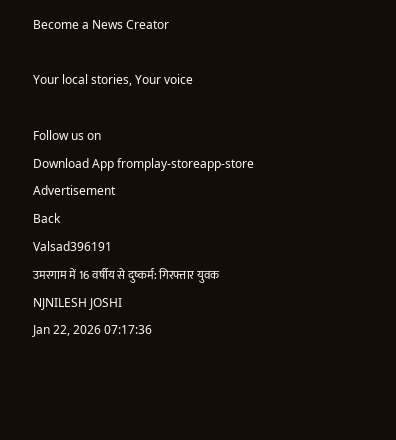Become a News Creator

Your local stories, Your voice

Follow us on
Download App fromplay-storeapp-store
Advertisement
Back
Valsad396191
उमरगाम में 16 वर्षीय से दुष्कर्म: गिरफ्तार युवक
NJNILESH JOSHI
Jan 22, 2026 07:17:36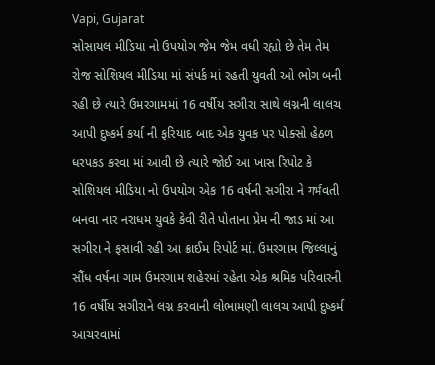Vapi, Gujarat
સોસાયલ મીડિયા નો ઉપયોગ જેમ જેમ વધી રહ્યો છે તેમ તેમ રોજ સોશિયલ મીડિયા માં સંપર્ક માં રહતી યુવતી ઓ ભોગ બની રહી છે ત્યારે ઉમરગામમાં 16 વર્ષીય સગીરા સાથે લગ્નની લાલચ આપી દુષ્કર્મ કર્યા ની ફરિયાદ બાદ એક યુવક પર પોક્સો હેઠળ ધરપકડ કરવા માં આવી છે ત્યારે જોઈ આ ખાસ રિપોટ કે સોશિયલ મીડિયા નો ઉપયોગ એક 16 વર્ષની સગીરા ને गर्भવતી બનવા નાર નરાધમ યુવકે કેવી રીતે પોતાના પ્રેમ ની જાડ માં આ સગીરા ને ફસાવી રહી આ ક્રાઈમ રિપોર્ટ માં. ઉમરગામ જિલ્લાનું સૌંધ વર્ષના ગામ ઉમરગામ શહેરમાં રહેતા એક શ્રમિક પરિવારની 16 વર્ષીય સગીરાને લગ્ન કરવાની લોભામણી લાલચ આપી દુષ્કર્મ આચરવામાં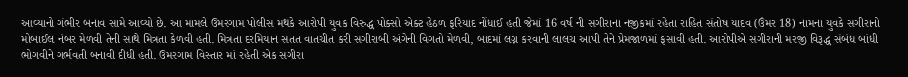આવ્યાનો ગંભીર બનાવ સામે આવ્યો છે. આ મામલે ઉમરગામ પોલીસ મથકે આરોપી યુવક વિરુદ્ધ પોક્સો એક્ટ હેઠળ ફરિયાદ નોંધાઈ હતી જેમાં 16 વર્ષ ની સગીરાના નજીકમાં રહેતા રાહિત સંતોષ યાદવ (ઉંમર 18) નામના યુવકે સગીરાનો મોબાઈલ નંબર મેળવી તેની સાથે મિત્રતા કેળવી હતી. મિત્રતા દરમિયાન સતત વાતચીત કરી સગીરાબી અંગેની વિગતો મેળવી, બાદમાં લગ્ન કરવાની લાલચ આપી તેને પ્રેમજાળમાં ફસાવી હતી. આરોપીએ સગીરાની મરજી વિરૂદ્ધ સંબંધ બાંધી ભોગવીને ગર્ભવતી બનાવી દીધી હતી. ઉમરગામ વિસ્તાર માં રહેતી એક સગીરા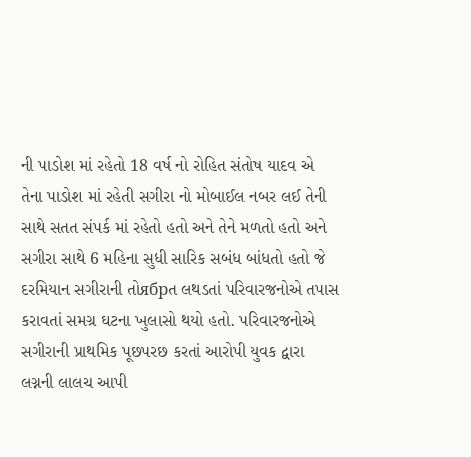ની પાડોશ માં રહેતો 18 વર્ષ નો રોહિત સંતોષ યાદવ એ તેના પાડોશ માં રહેતી સગીરા નો મોબાઈલ નબર લઈ તેની સાથે સતત સંપર્ક માં રહેતો હતો અને તેને મળતો હતો અને સગીરા સાથે 6 મહિના સુધી સારિક સબંધ બાંધતો હતો જે દરમિયાન સગીરાની તોябрત લથડતાં પરિવારજનોએ તપાસ કરાવતાં સમગ્ર ઘટના ખુલાસો થયો હતો. પરિવારજનોએ સગીરાની પ્રાથમિક પૂછપરછ કરતાં આરોપી યુવક દ્વારા લગ્નની લાલચ આપી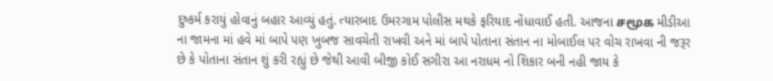દુષ્કર્મ કરાયું હોવાનું બહાર આવ્યું હતું. ત્યારબાદ ઉમરગામ પોલીસ મથકે ફરિયાદ નોંધાવાઈ હતી. આજના சமூக મીડીઆ ના જામના માં હવે માં બાપે પણ ખુબજ સાવચેતી રાખવી અને માં બાપે પોતાના સંતાન ના મોબાઈલ પર વોચ રાખવા ની જરૂર છે કે પોતાના સંતાન શું કરી રહ્યું છે જેથી આવી બીજી કોઈ સગીરા આ નરાધમ નો શિકાર બની નહી જાય કે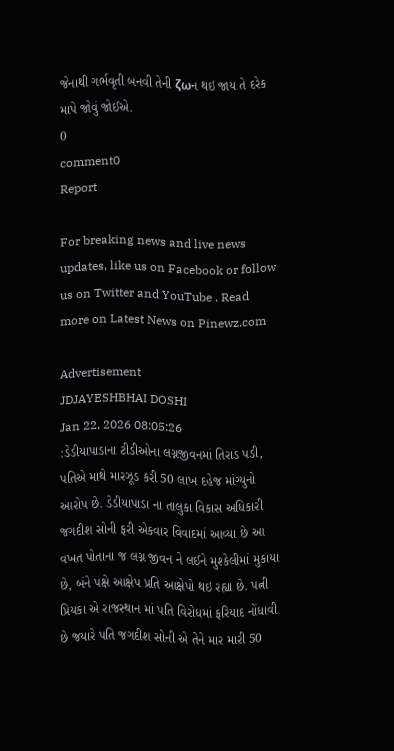જેનાથી ગર્ભવૃતી બનવી તેની ζωન થઇ જાય તે દરેક માપે જોવું જોઈએ.
0
comment0
Report

For breaking news and live news updates, like us on Facebook or follow us on Twitter and YouTube . Read more on Latest News on Pinewz.com

Advertisement
JDJAYESHBHAI DOSHI
Jan 22, 2026 08:05:26
:ડેડીયાપાડાના ટીડીઓના લગ્નજીવનમાં તિરાડ પડી, પતિએ માથે મારઝૂડ કરી 50 લાખ દહેજ માંગ્યુનો આરોપ છે. ડેડીયાપાડા ના તાલુકા વિકાસ અધિકારી જગદીશ સોની ફરી એકવાર વિવાદમાં આવ્યા છે આ વખત પોતાના જ લગ્ન જીવન ને લઈને મુશ્કેલીમાં મુકાયા છે, બંને પક્ષે આક્ષેપ પ્રતિ આક્ષેપો થઇ રહ્યા છે. પત્ની પ્રિયકા એ રાજસ્થાન માં પતિ વિરોધમાં ફરિયાદ નોંધાવી છે જયારે પતિ જગદીશ સોની એ તેને માર મારી 50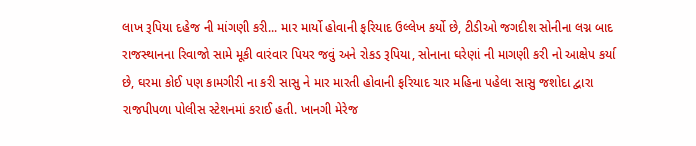લાખ રૂપિયા દહેજ ની માંગણી કરી... માર માર્યો હોવાની ફરિયાદ ઉલ્લેખ કર્યો છે, ટીડીઓ જગદીશ સોનીના લગ્ન બાદ રાજસ્થાનના રિવાજો સામે મૂકી વારંવાર પિયર જવું અને રોકડ રૂપિયા, સોનાના ઘરેણાં ની માગણી કરી નો આક્ષેપ કર્યા છે, ઘરમા કોઈ પણ કામગીરી ના કરી સાસુ ને માર મારતી હોવાની ફરિયાદ ચાર મહિના પહેલા સાસુ જશોદા દ્વારા રાજપીપળા પોલીસ સ્ટેશનમાં કરાઈ હતી. ખાનગી મેરેજ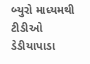બ્યુરો માધ્યમથી ટીડીઓ ડેડીયાપાડા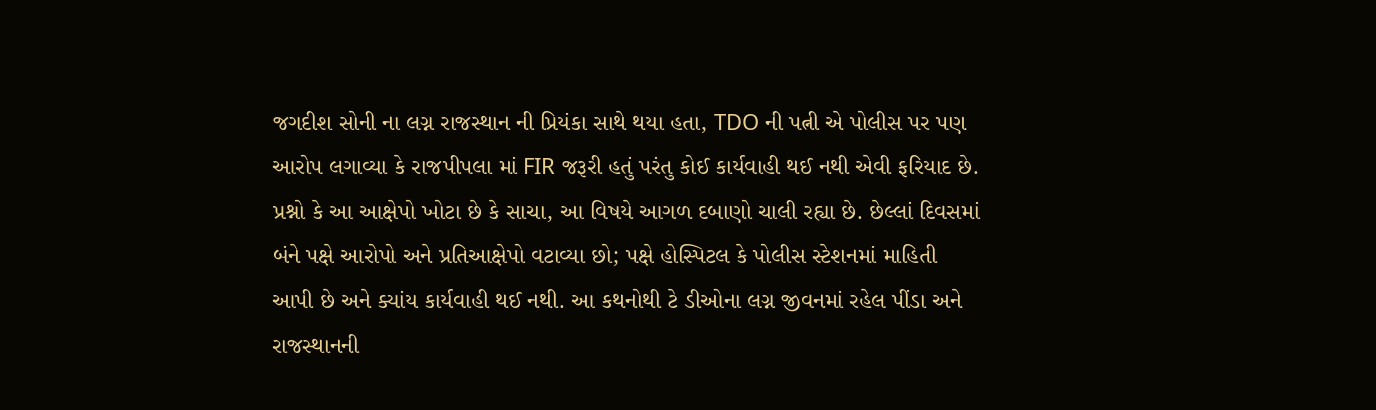જગદીશ સોની ના લગ્ન રાજસ્થાન ની પ્રિયંકા સાથે થયા હતા, TDO ની પત્ની એ પોલીસ પર પણ આરોપ લગાવ્યા કે રાજપીપલા માં FIR જરૂરી હતું પરંતુ કોઈ કાર્યવાહી થઈ નથી એવી ફરિયાદ છે. પ્રશ્નો કે આ આક્ષેપો ખોટા છે કે સાચા, આ વિષયે આગળ દબાણો ચાલી રહ્યા છે. છેલ્લાં દિવસમાં બંને પક્ષે આરોપો અને પ્રતિઆક્ષેપો વટાવ્યા છો; પક્ષે હોસ્પિટલ કે પોલીસ સ્ટેશનમાં માહિતી આપી છે અને ક્યાંય કાર્યવાહી થઈ નથી. આ કથનોથી ટે ડીઓના લગ્ન જીવનમાં રહેલ પીંડા અને રાજસ્થાનની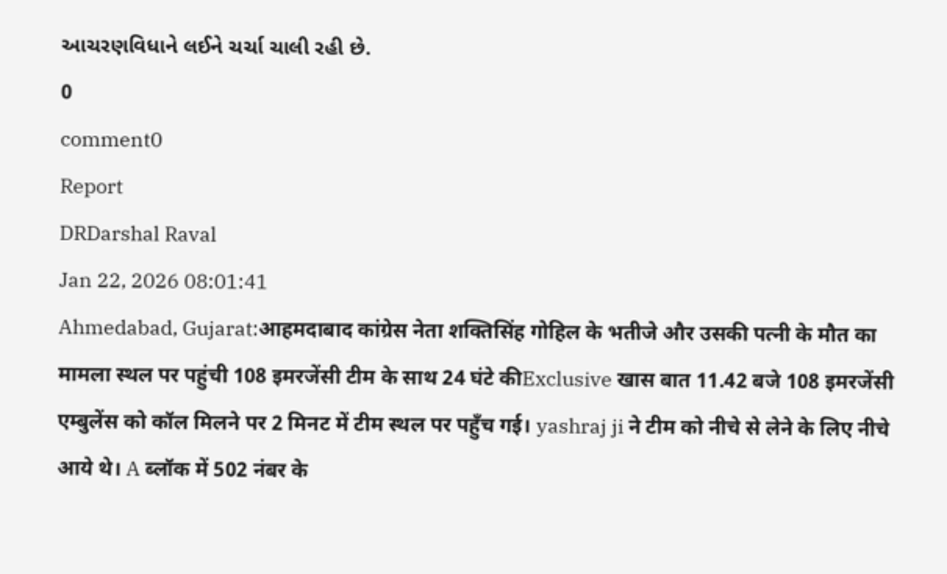આચરણવિધાને લઈને ચર્ચા ચાલી રહી છે.
0
comment0
Report
DRDarshal Raval
Jan 22, 2026 08:01:41
Ahmedabad, Gujarat:आहमदाबाद कांग्रेस नेता शक्तिसिंह गोहिल के भतीजे और उसकी पत्नी के मौत का मामला स्थल पर पहुंची 108 इमरजेंसी टीम के साथ 24 घंटे कीExclusive खास बात 11.42 बजे 108 इमरजेंसी एम्बुलेंस को कॉल मिलने पर 2 मिनट में टीम स्थल पर पहुँच गई। yashraj ji ने टीम को नीचे से लेने के लिए नीचे आये थे। A ब्लॉक में 502 नंबर के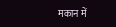मकान में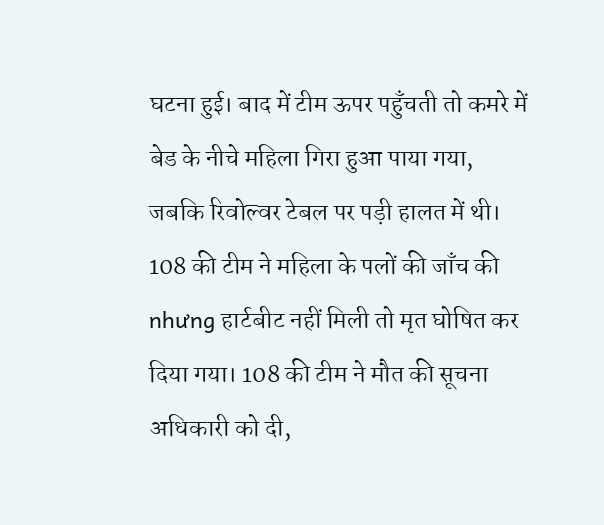घटना हुई। बाद में टीम ऊपर पहुँचती तो कमरे में बेड के नीचे महिला गिरा हुआ पाया गया, जबकि रिवोल्वर टेबल पर पड़ी हालत में थी। 108 की टीम ने महिला के पलों की जाँच की nhưng हार्टबीट नहीं मिली तो मृत घोषित कर दिया गया। 108 की टीम ने मौत की सूचना अधिकारी को दी,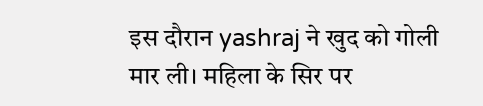इस दौरान yashraj ने खुद को गोली मार ली। महिला के सिर पर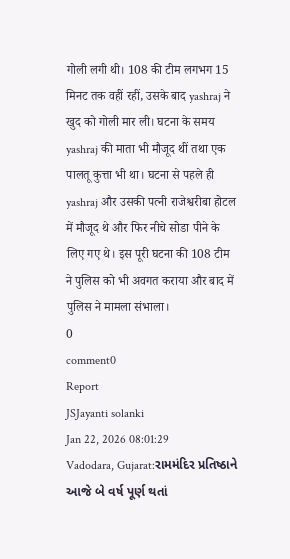गोली लगी थी। 108 की टीम लगभग 15 मिनट तक वहीं रहीं, उसके बाद yashraj ने खुद को गोली मार ली। घटना के समय yashraj की माता भी मौजूद थीं तथा एक पालतू कुत्ता भी था। घटना से पहले ही yashraj और उसकी पत्नी राजेश्वरीबा होटल में मौजूद थे और फिर नीचे सोडा पीने के लिए गए थे। इस पूरी घटना की 108 टीम ने पुलिस को भी अवगत कराया और बाद में पुलिस ने मामला संभाला।
0
comment0
Report
JSJayanti solanki
Jan 22, 2026 08:01:29
Vadodara, Gujarat:રામમંદિર પ્રતિષ્ઠાને આજે બે વર્ષ પૂર્ણ થતાં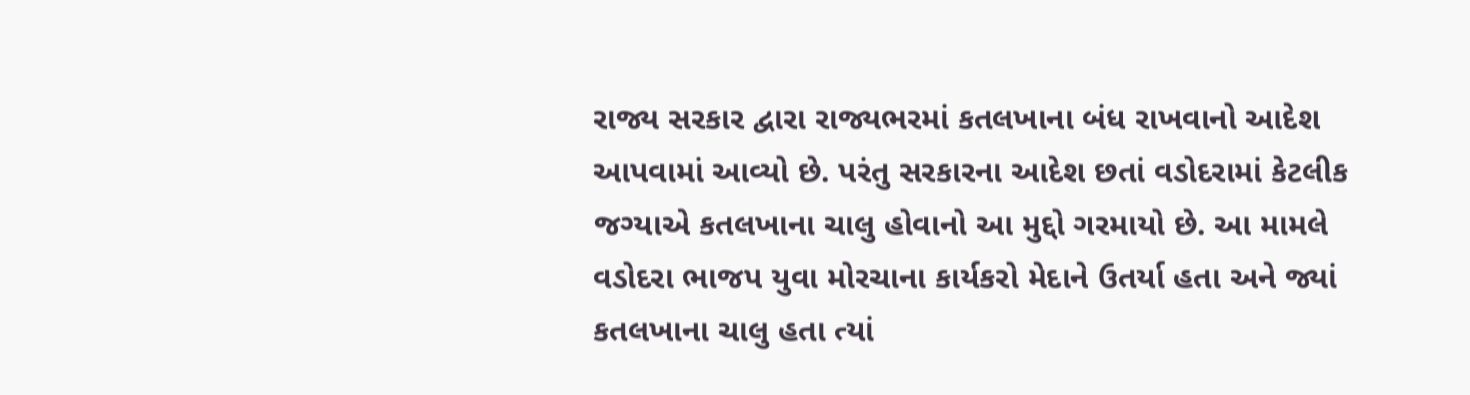રાજ્ય સરકાર દ્વારા રાજ્યભરમાં કતલખાના બંધ રાખવાનો આદેશ આપવામાં આવ્યો છે. પરંતુ સરકારના આદેશ છતાં વડોદરામાં કેટલીક જગ્યાએ કતલખાના ચાલુ હોવાનો આ મુદ્દો ગરમાયો છે. આ મામલે વડોદરા ભાજપ યુવા મોરચાના કાર્યકરો મેદાને ઉતર્યા હતા અને જ્યાં કતલખાના ચાલુ હતા ત્યાં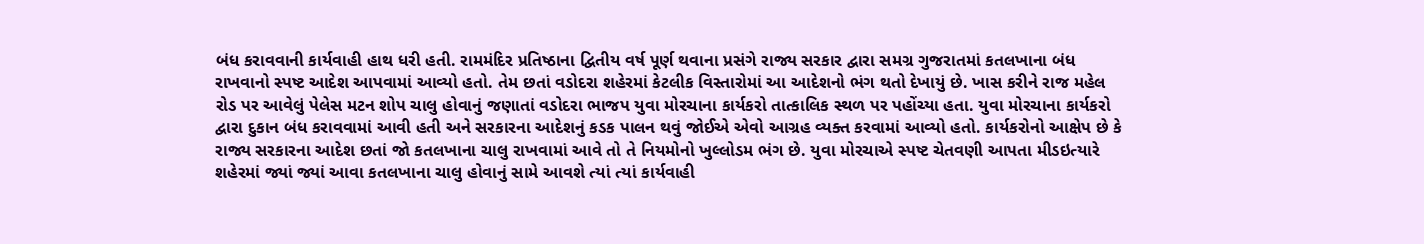બંધ કરાવવાની કાર્યવાહી હાથ ધરી હતી. રામમંદિર પ્રતિષ્ઠાના દ્વિતીય વર્ષ પૂર્ણ થવાના પ્રસંગે રાજ્ય સરકાર દ્વારા સમગ્ર ગુજરાતમાં કતલખાના બંધ રાખવાનો સ્પષ્ટ આદેશ આપવામાં આવ્યો હતો. તેમ છતાં વડોદરા શહેરમાં કેટલીક વિસ્તારોમાં આ આદેશનો ભંગ થતો દેખાયું છે. ખાસ કરીને રાજ મહેલ રોડ પર આવેલું પેલેસ મટન શોપ ચાલુ હોવાનું જણાતાં વડોદરા ભાજપ યુવા મોરચાના કાર્યકરો તાત્કાલિક સ્થળ પર પહોંચ્યા હતા. યુવા મોરચાના કાર્યકરો દ્વારા દુકાન બંધ કરાવવામાં આવી હતી અને સરકારના આદેશનું કડક પાલન થવું જોઈએ એવો આગ્રહ વ્યક્ત કરવામાં આવ્યો હતો. કાર્યકરોનો આક્ષેપ છે કે રાજ્ય સરકારના આદેશ છતાં જો કતલખાના ચાલુ રાખવામાં આવે તો તે નિયમોનો ખુલ્લોડમ ભંગ છે. યુવા મોરચાએ સ્પષ્ટ ચેતવણી આપતા મીડઇત્યારે શહેરમાં જ્યાં જ્યાં આવા કતલખાના ચાલુ હોવાનું સામે આવશે ત્યાં ત્યાં કાર્યવાહી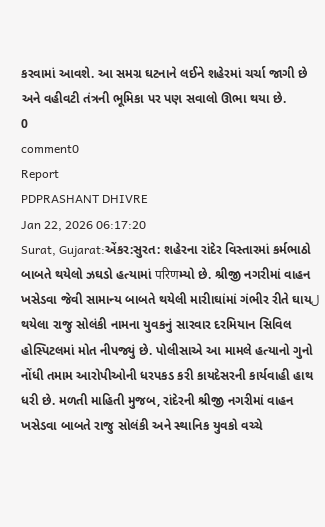કરવામાં આવશે. આ સમગ્ર ઘટનાને લઈને શહેરમાં ચર્ચા જાગી છે અને વહીવટી તંત્રની ભૂમિકા પર પણ સવાલો ઊભા થયા છે.
0
comment0
Report
PDPRASHANT DHIVRE
Jan 22, 2026 06:17:20
Surat, Gujarat:એંકર:સુરત: શહેરના રાંદેર વિસ્તારમાં કર્મભાઠો બાબતે થયેલો ઝઘડો હત્યામાં परिणમ્યો છે. શ્રીજી નગરીમાં વાહન ખસેડવા જેવી સામાન્ય બાબતે થયેલી મારીાઘાંમાં ગંભીર રીતે ઘાયل થયેલા રાજુ સોલંકી નામના યુવકનું સારવાર દરમિયાન સિવિલ હોસ્પિટલમાં મોત નીપજ્યું છે. પોલીસાએ આ મામલે હત્યાનો ગુનો નોંધી તમામ આરોપીઓની ધરપકડ કરી કાયદેસરની કાર્યવાહી હાથ ધરી છે. મળતી માહિતી મુજબ, રાંદેરની શ્રીજી નગરીમાં વાહન ખસેડવા બાબતે રાજુ સોલંકી અને સ્થાનિક યુવકો વચ્ચે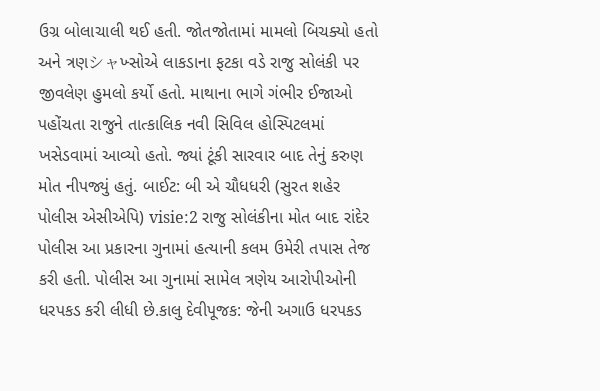ઉગ્ર બોલાચાલી થઈ હતી. જોતજોતામાં મામલો બિચક્યો હતો અને ત્રણシャખ્સોએ લાકડાના ફટકા વડે રાજુ સોલંકી પર જીવલેણ હુમલો કર્યો હતો. માથાના ભાગે ગંભીર ઈજાઓ પહોંચતા રાજુને તાત્કાલિક નવી સિવિલ હોસ્પિટલમાં ખસેડવામાં આવ્યો હતો. જ્યાં ટૂંકી સારવાર બાદ તેનું કરુણ મોત નીપજ્યું હતું. બાઈટ: બી એ ચૌધધરી (સુરત શહેર પોલીસ એસીએપિ) visie:2 રાજુ સોલંકીના મોત બાદ રાંદેર પોલીસ આ પ્રકારના ગુનામાં હત્યાની કલમ ઉમેરી તપાસ તેજ કરી હતી. પોલીસ આ ગુનામાં સામેલ ત્રણેય આરોપીઓની ધરપકડ કરી લીધી છે.કાલુ દેવીપૂજક: જેની અગાઉ ધરપકડ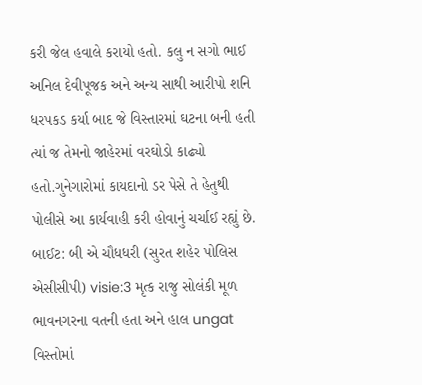કરી જેલ હવાલે કરાયો હતો. કલુ ન સગો ભાઈ અનિલ દેવીપૂજક અને અન્ય સાથી આરીપો શનિ ધરપકડ કર્યા બાદ જે વિસ્તારમાં ઘટના બની હતી ત્યાં જ તેમનો જાહેરમાં વરઘોડો કાઢ્યો હતો.ગુનેગારોમાં કાયદાનો ડર પેસે તે હેતુથી પોલીસે આ કાર્યવાહી કરી હોવાનું ચર્ચાઈ રહ્યું છે. બાઈટ: બી એ ચૌધધરી (સુરત શહેર પોલિસ એસીસીપી) visie:3 મૃત્ક રાજુ સોલંકી મૂળ ભાવનગરના વતની હતા અને હાલ ungat વિસ્તોમાં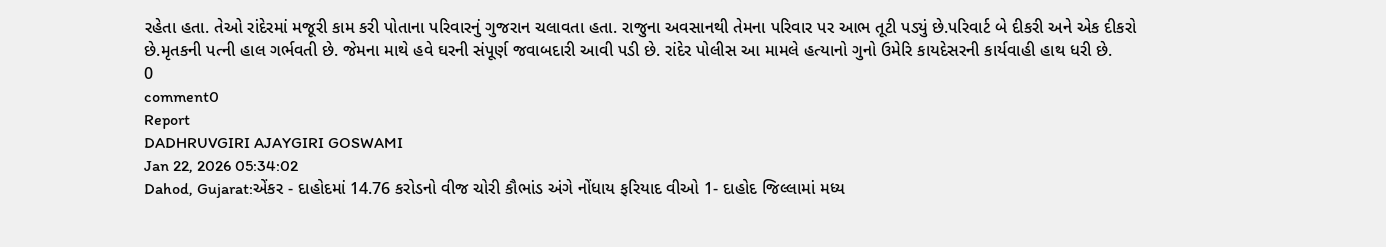રહેતા હતા. તેઓ રાંદેરમાં મજૂરી કામ કરી પોતાના પરિવારનું ગુજરાન ચલાવતા હતા. રાજુના અવસાનથી તેમના પરિવાર પર આભ તૂટી પડ્યું છે.પરિવાર્ટ બે દીકરી અને એક દીકરો છે.મૃતકની પત્ની હાલ ગર્ભવતી છે. જેમના માથે હવે ઘરની સંપૂર્ણ જવાબદારી આવી પડી છે. રાંદેર પોલીસ આ મામલે હત્યાનો ગુનો ઉમેરિ કાયદેસરની કાર્યવાહી હાથ ધરી છે.
0
comment0
Report
DADHRUVGIRI AJAYGIRI GOSWAMI
Jan 22, 2026 05:34:02
Dahod, Gujarat:એંકર - દાહોદમાં 14.76 કરોડનો વીજ ચોરી કૌભાંડ અંગે નોંધાય ફરિયાદ વીઓ 1- દાહોદ જિલ્લામાં મધ્ય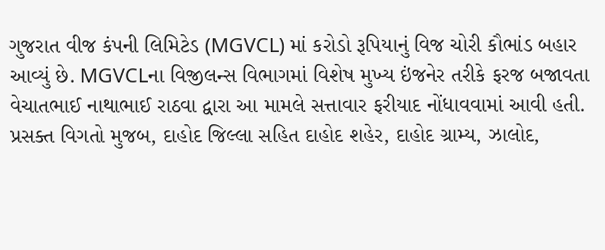ગુજરાત વીજ કંપની લિમિટેડ (MGVCL) માં કરોડો રૂપિયાનું વિજ ચોરી કૌભાંડ બહાર આવ્યું છે. MGVCLના વિજીલન્સ વિભાગમાં વિશેષ મુખ્ય ઇંજનેર તરીકે ફરજ બજાવતા વેચાતભાઈ નાથાભાઈ રાઠવા દ્વારા આ મામલે સત્તાવાર ફરીયાદ નોંધાવવામાં આવી હતી. પ્રસક્ત વિગતો મુજબ, દાહોદ જિલ્લા સહિત દાહોદ શહેર, દાહોદ ગ્રામ્ય, ઝાલોદ,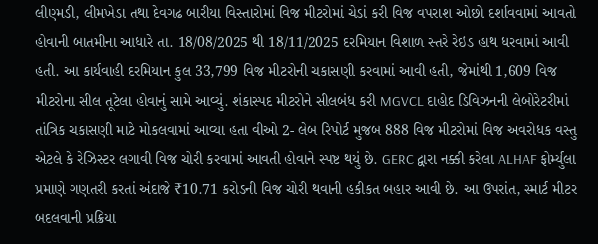લીણ્મડી, લીમખેડા તથા દેવગઢ બારીયા વિસ્તારોમાં વિજ મીટરોમાં ચેડાં કરી વિજ વપરાશ ઓછો દર્શાવવામાં આવતો હોવાની બાતમીના આધારે તા. 18/08/2025 થી 18/11/2025 દરમિયાન વિશાળ સ્તરે રેઇડ હાથ ધરવામાં આવી હતી. આ કાર્યવાહી દરમિયાન કુલ 33,799 વિજ મીટરોની ચકાસણી કરવામાં આવી હતી, જેમાંથી 1,609 વિજ મીટરોના સીલ તૂટેલા હોવાનું સામે આવ્યું. શંકાસ્પદ મીટરોને સીલબંધ કરી MGVCL દાહોદ ડિવિઝનની લેબોરેટરીમાં તાંત્રિક ચકાસણી માટે મોકલવામાં આવ્યા હતા વીઓ 2- લેબ રિપોર્ટ મુજબ 888 વિજ મીટરોમાં વિજ અવરોધક વસ્તુ એટલે કે રેઝિસ્ટર લગાવી વિજ ચોરી કરવામાં આવતી હોવાને સ્પષ્ટ થયું છે. GERC દ્વારા નક્કી કરેલા ALHAF ફોર્મ્યુલા પ્રમાણે ગણતરી કરતાં અંદાજે ₹10.71 કરોડની વિજ ચોરી થવાની હકીકત બહાર આવી છે. આ ઉપરાંત, સ્માર્ટ મીટર બદલવાની પ્રક્રિયા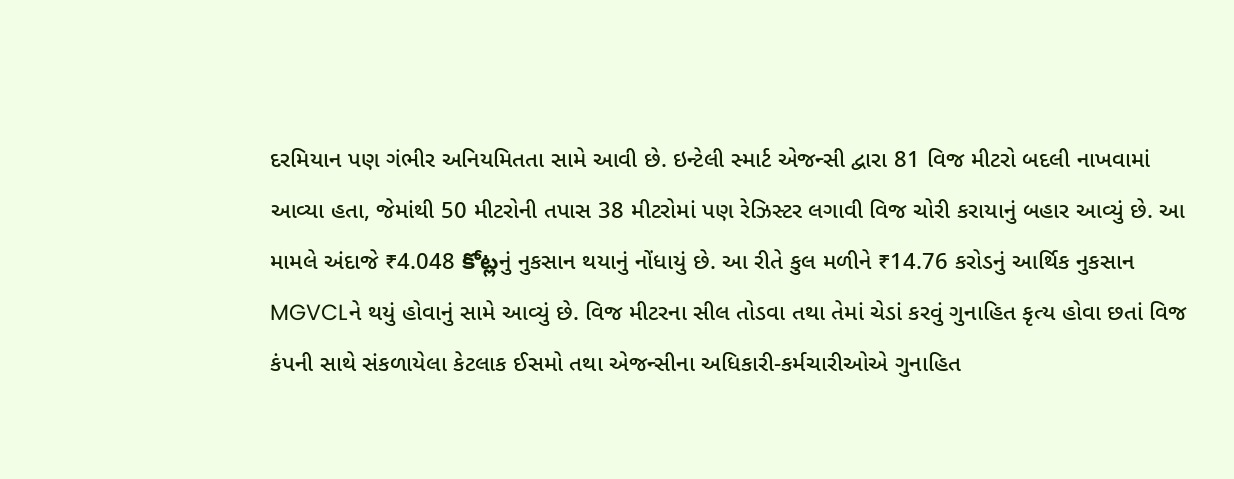દરમિયાન પણ ગંભીર અનિયમિતતા સામે આવી છે. ઇન્ટેલી સ્માર્ટ એજન્સી દ્વારા 81 વિજ મીટરો બદલી નાખવામાં આવ્યા હતા, જેમાંથી 50 મીટરોની તપાસ 38 મીટરોમાં પણ રેઝિસ્ટર લગાવી વિજ ચોરી કરાયાનું બહાર આવ્યું છે. આ મામલે અંદાજે ₹4.048 కోట్లનું નુકસાન થયાનું નોંધાયું છે. આ રીતે કુલ મળીને ₹14.76 કરોડનું આર્થિક નુકસાન MGVCLને થયું હોવાનું સામે આવ્યું છે. વિજ મીટરના સીલ તોડવા તથા તેમાં ચેડાં કરવું ગુનાહિત કૃત્ય હોવા છતાં વિજ કંપની સાથે સંકળાયેલા કેટલાક ઈસમો તથા એજન્સીના અધિકારી-કર્મચારીઓએ ગુનાહિત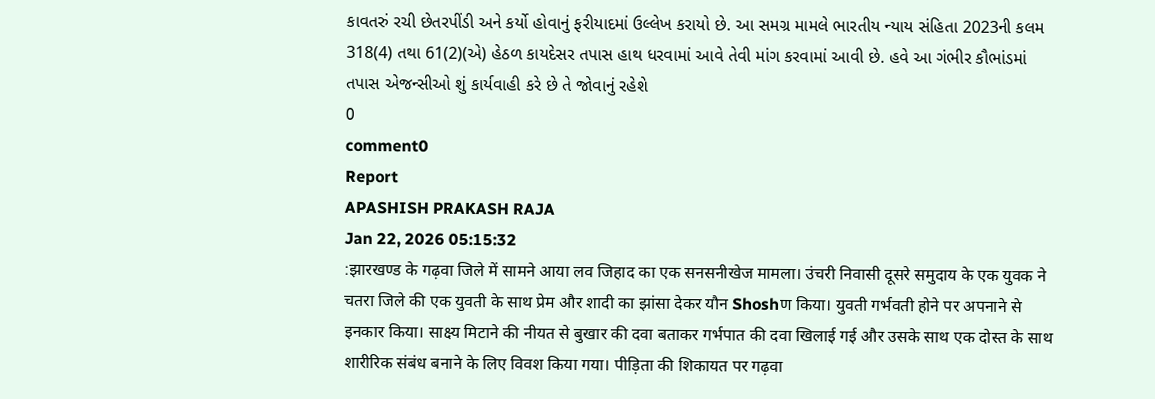કાવતરું રચી છેતરપીંડી અને કર્યો હોવાનું ફરીયાદમાં ઉલ્લેખ કરાયો છે. આ સમગ્ર મામલે ભારતીય ન્યાય સંહિતા 2023ની કલમ 318(4) તથા 61(2)(એ) હેઠળ કાયદેસર તપાસ હાથ ધરવામાં આવે તેવી માંગ કરવામાં આવી છે. હવે આ ગંભીર કૌભાંડમાં તપાસ એજન્સીઓ શું કાર્યવાહી કરે છે તે જોવાનું રહેશે
0
comment0
Report
APASHISH PRAKASH RAJA
Jan 22, 2026 05:15:32
:झारखण्ड के गढ़वा जिले में सामने आया लव जिहाद का एक सनसनीखेज मामला। उंचरी निवासी दूसरे समुदाय के एक युवक ने चतरा जिले की एक युवती के साथ प्रेम और शादी का झांसा देकर यौन Shoshण किया। युवती गर्भवती होने पर अपनाने से इनकार किया। साक्ष्य मिटाने की नीयत से बुखार की दवा बताकर गर्भपात की दवा खिलाई गई और उसके साथ एक दोस्त के साथ शारीरिक संबंध बनाने के लिए विवश किया गया। पीड़िता की शिकायत पर गढ़वा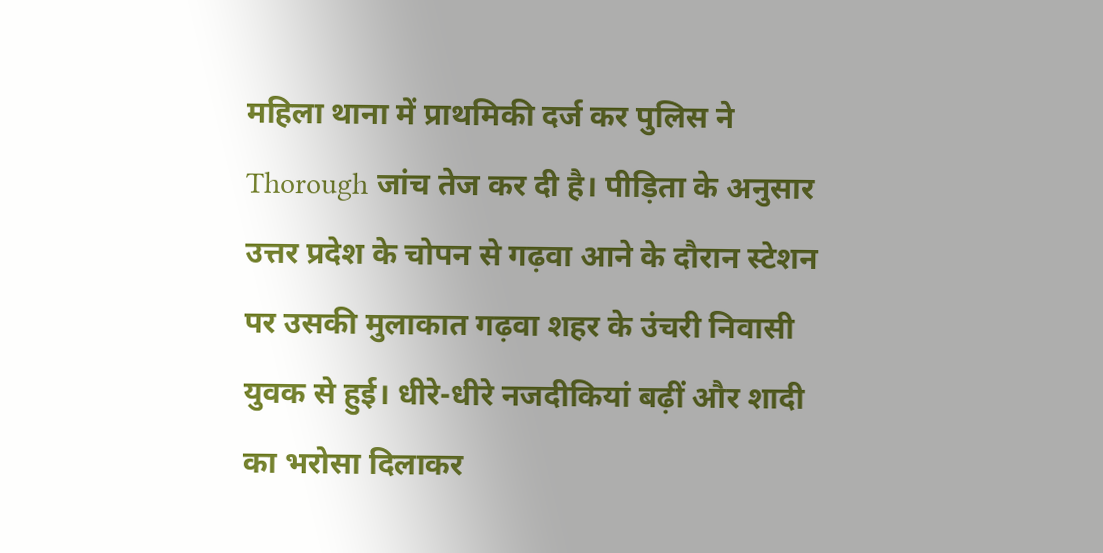महिला थाना में प्राथमिकी दर्ज कर पुलिस ने Thorough जांच तेज कर दी है। पीड़िता के अनुसार उत्तर प्रदेश के चोपन से गढ़वा आने के दौरान स्टेशन पर उसकी मुलाकात गढ़वा शहर के उंचरी निवासी युवक से हुई। धीरे-धीरे नजदीकियां बढ़ीं और शादी का भरोसा दिलाकर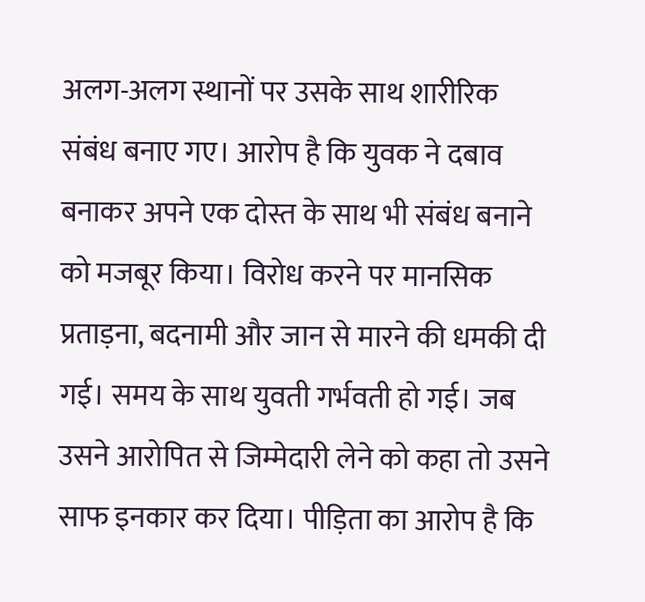अलग-अलग स्थानों पर उसके साथ शारीरिक संबंध बनाए गए। आरोप है कि युवक ने दबाव बनाकर अपने एक दोस्त के साथ भी संबंध बनाने को मजबूर किया। विरोध करने पर मानसिक प्रताड़ना, बदनामी और जान से मारने की धमकी दी गई। समय के साथ युवती गर्भवती हो गई। जब उसने आरोपित से जिम्मेदारी लेने को कहा तो उसने साफ इनकार कर दिया। पीड़िता का आरोप है कि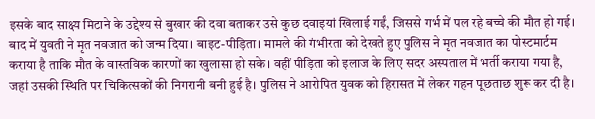इसके बाद साक्ष्य मिटाने के उद्देश्य से बुखार की दवा बताकर उसे कुछ दवाइयां खिलाई गईं, जिससे गर्भ में पल रहे बच्चे की मौत हो गई। बाद में युवती ने मृत नवजात को जन्म दिया। बाइट-पीड़िता। मामले की गंभीरता को देखते हुए पुलिस ने मृत नवजात का पोस्टमार्टम कराया है ताकि मौत के वास्तविक कारणों का खुलासा हो सके। वहीं पीड़िता को इलाज के लिए सदर अस्पताल में भर्ती कराया गया है, जहां उसकी स्थिति पर चिकित्सकों की निगरानी बनी हुई है। पुलिस ने आरोपित युवक को हिरासत में लेकर गहन पूछताछ शुरू कर दी है।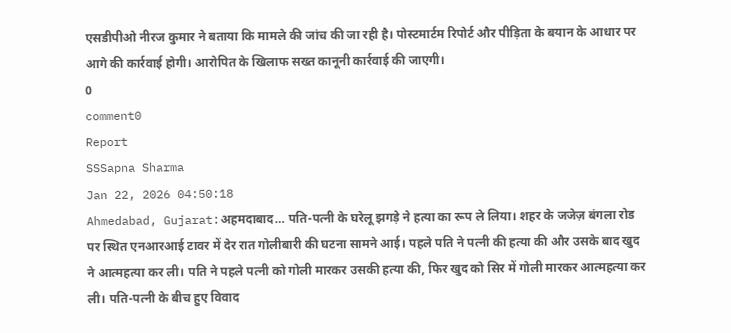एसडीपीओ नीरज कुमार ने बताया कि मामले की जांच की जा रही है। पोस्टमार्टम रिपोर्ट और पीड़िता के बयान के आधार पर आगे की कार्रवाई होगी। आरोपित के खिलाफ सख्त कानूनी कार्रवाई की जाएगी।
0
comment0
Report
SSSapna Sharma
Jan 22, 2026 04:50:18
Ahmedabad, Gujarat:अहमदाबाद… पति-पत्नी के घरेलू झगड़े ने हत्या का रूप ले लिया। शहर के जजेज़ बंगला रोड पर स्थित एनआरआई टावर में देर रात गोलीबारी की घटना सामने आई। पहले पति ने पत्नी की हत्या की और उसके बाद खुद ने आत्महत्या कर ली। पति ने पहले पत्नी को गोली मारकर उसकी हत्या की, फिर खुद को सिर में गोली मारकर आत्महत्या कर ली। पति-पत्नी के बीच हुए विवाद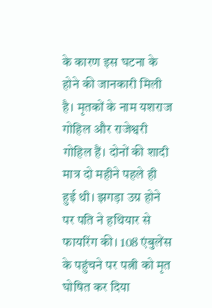के कारण इस घटना के होने की जानकारी मिली है। मृतकों के नाम यशराज गोहिल और राजेश्वरी गोहिल हैं। दोनों की शादी मात्र दो महीने पहले ही हुई थी। झगड़ा उग्र होने पर पति ने हथियार से फायरिंग की। 108 एंबुलेंस के पहुंचने पर पत्नी को मृत घोषित कर दिया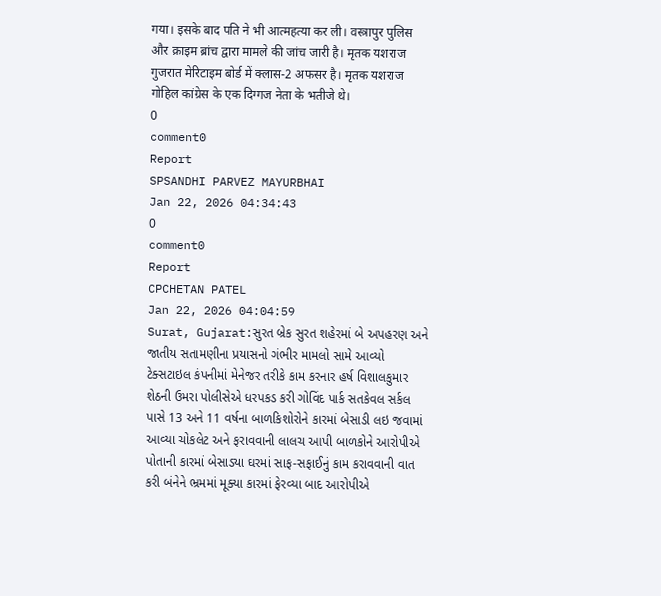गया। इसके बाद पति ने भी आत्महत्या कर ली। वस्त्रापुर पुलिस और क्राइम ब्रांच द्वारा मामले की जांच जारी है। मृतक यशराज गुजरात मेरिटाइम बोर्ड में क्लास-2 अफसर है। मृतक यशराज गोहिल कांग्रेस के एक दिग्गज नेता के भतीजे थे।
0
comment0
Report
SPSANDHI PARVEZ MAYURBHAI
Jan 22, 2026 04:34:43
0
comment0
Report
CPCHETAN PATEL
Jan 22, 2026 04:04:59
Surat, Gujarat:સુરત બ્રેક સુરત શહેરમાં બે અપહરણ અને જાતીય સતામણીના પ્રયાસનો ગંભીર મામલો સામે આવ્યો ટેક્સટાઇલ કંપનીમાં મેનેજર તરીકે કામ કરનાર હર્ષ વિશાલકુમાર શેઠની ઉમરા પોલીસેએ ધરપકડ કરી ગોવિંદ પાર્ક સતકેવલ સર્કલ પાસે 13 અને 11 વર્ષના બાળકિશોરોને કારમાં બેસાડી લઇ જવામાં આવ્યા ચોકલેટ અને ફરાવવાની લાલચ આપી બાળકોને આરોપીએ પોતાની કારમાં બેસાડ્યા ઘરમાં સાફ-સફાઈનું કામ કરાવવાની વાત કરી બંનેને ભ્રમમાં મૂક્યા કારમાં ફેરવ્યા બાદ આરોપીએ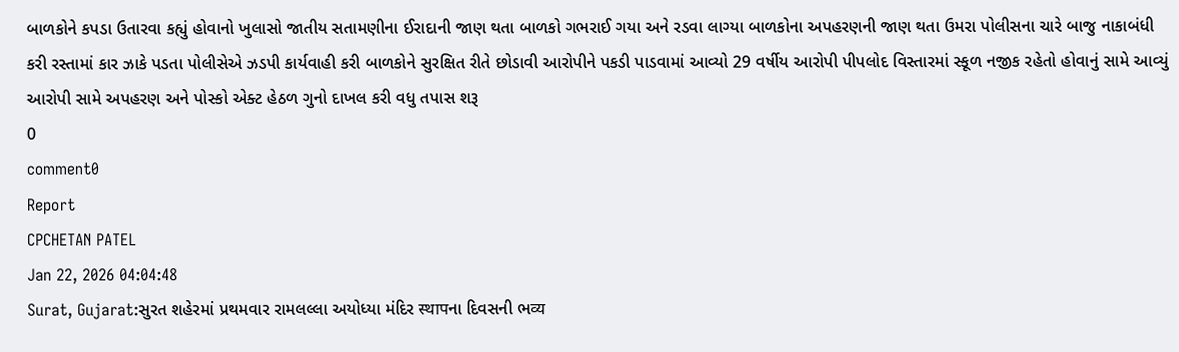બાળકોને કપડા ઉતારવા કહ્યું હોવાનો ખુલાસો જાતીય સતામણીના ઈરાદાની જાણ થતા બાળકો ગભરાઈ ગયા અને રડવા લાગ્યા બાળકોના અપહરણની જાણ થતા ઉમરા પોલીસના ચારે બાજુ નાકાબંધી કરી રસ્તામાં કાર ઝાકે પડતા પોલીસેએ ઝડપી કાર્યવાહી કરી બાળકોને સુરક્ષિત રીતે છોડાવી આરોપીને પકડી પાડવામાં આવ્યો 29 વર્ષીય આરોપી પીપલોદ વિસ્તારમાં સ્કૂળ નજીક રહેતો હોવાનું સામે આવ્યું આરોપી સામે અપહરણ અને પોસ્કો એક્ટ હેઠળ ગુનો દાખલ કરી વધુ તપાસ શરૂ
0
comment0
Report
CPCHETAN PATEL
Jan 22, 2026 04:04:48
Surat, Gujarat:સુરત શહેરમાં પ્રથમવાર રામલલ્લા અયોધ્યા મંદિર स्थापના દિવસની ભव्य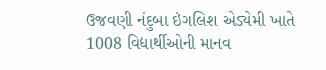ઉજવણી નંદુબા ઇંગલિશ એડ્યેમી ખાતે 1008 વિદ્યાર્થીઓની માનવ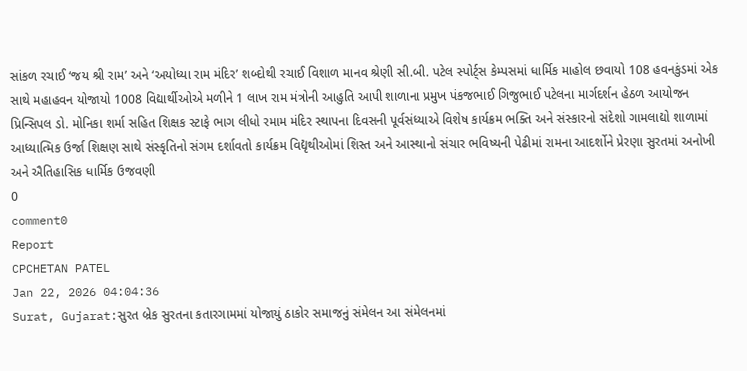સાંકળ રચાઈ ‘જય શ્રી રામ’ અને ‘અયોધ્યા રામ મંદિર’ શબ્દોથી રચાઈ વિશાળ માનવ શ્રેણી સી.બી. પટેલ સ્પોર્ટ્સ કેમ્પસમાં ધાર્મિક માહોલ છવાયો 108 હવનકુંડમાં એક સાથે મહાહવન યોજાયો 1008 વિદ્યાર્થીઓએ મળીને 1 લાખ રામ મંત્રોની આહુતિ આપી શાળાના પ્રમુખ પંકજભાઈ ગિજુભાઈ પટેલના માર્ગદર્શન હેઠળ આયોજન પ્રિન્સિપલ ડો. મોનિકા શર્મા સહિત શિક્ષક સ્ટાફે ભાગ લીધો રમામ મંદિર સ્થાપના દિવસની પૂર્વસંધ્યાએ વિશેષ કાર્યક્રમ ભક્તિ અને સંસ્કારનો સંદેશો ગામલાદ્યો શાળામાં આધ્યાત્મિક ઉર્જા શિક્ષણ સાથે સંસ્કૃતિનો સંગમ દર્શાવતો કાર્યક્રમ વિદ્યૃથીઓમાં શિસ્ત અને આસ્થાનો સંચાર ભવિષ્યની પેઢીમાં રામના આદર્શોને પ્રેરણા સુરતમાં અનોખી અને ઐતિહાસિક ધાર્મિક ઉજવણી
0
comment0
Report
CPCHETAN PATEL
Jan 22, 2026 04:04:36
Surat, Gujarat:સુરત બ્રેક સુરતના કતારગામમાં યોજાયું ઠાકોર સમાજનું સંમેલન આ સંમેલનમાં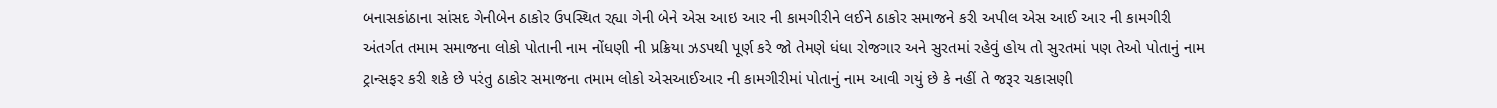બનાસકાંઠાના સાંસદ ગેનીબેન ઠાકોર ઉપસ્થિત રહ્યા ગેની બેને એસ આઇ આર ની કામગીરીને લઈને ઠાકોર સમાજને કરી અપીલ એસ આઈ આર ની કામગીરી અંતર્ગત તમામ સમાજના લોકો પોતાની નામ નોંધણી ની પ્રક્રિયા ઝડપથી પૂર્ણ કરે જો તેમણે ધંધા રોજગાર અને સુરતમાં રહેવું હોય તો સુરતમાં પણ તેઓ પોતાનું નામ ટ્રાન્સફર કરી શકે છે પરંતુ ઠાકોર સમાજના તમામ લોકો એસઆઈઆર ની કામગીરીમાં પોતાનું નામ આવી ગયું છે કે નહીં તે જરૂર ચકાસણી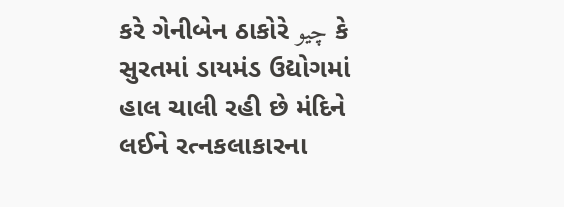કરે ગેનીબેન ઠાકોરે چيو કે સુરતમાં ડાયમંડ ઉદ્યોગમાં હાલ ચાલી રહી છે મંદિને લઈને રત્નકલાકારના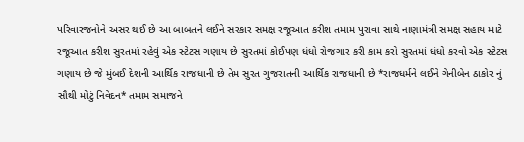પરિવારજનોને અસર થઈ છે આ બાબતને લઈને સરકાર સમક્ષ રજૂઆત કરીશ તમામ પુરાવા સાથે નાણામંત્રી સમક્ષ સહાય માટે રજૂઆત કરીશ સુરતમાં રહેવું એક સ્ટેટસ ગણાય છે સુરતમાં કોઈપણ ધંધો રોજગાર કરી કામ કરો સુરતમાં ધંધો કરવો એક સ્ટેટસ ગણાય છે જે મુંબઈ દેશની આર્થિક રાજધાની છે તેમ સુરત ગુજરાતની આર્થિક રાજધાની છે *રાજધર્મને લઈને ગેનીબેન ઠાકોર નું સૌથી મોટું નિવેદન* તમામ સમાજને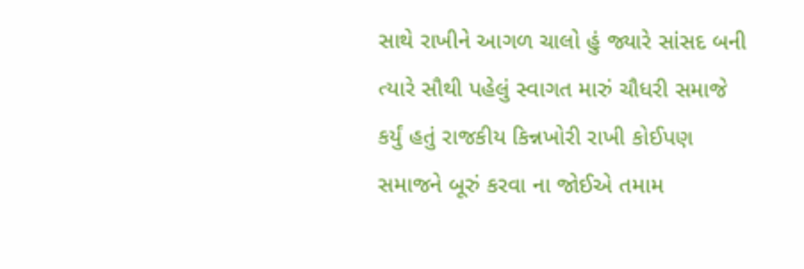સાથે રાખીને આગળ ચાલો હું જ્યારે સાંસદ બની ત્યારે સૌથી પહેલું સ્વાગત મારું ચૌધરી સમાજે કર્યું હતું રાજકીય કિન્નખોરી રાખી કોઈપણ સમાજને બૂરું કરવા ના જોઈએ તમામ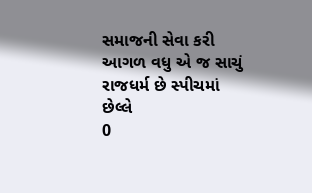સમાજની સેવા કરી આગળ વધુ એ જ સાચું રાજધર્મ છે સ્પીચમાં છેલ્લે
0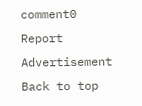comment0
Report
Advertisement
Back to top